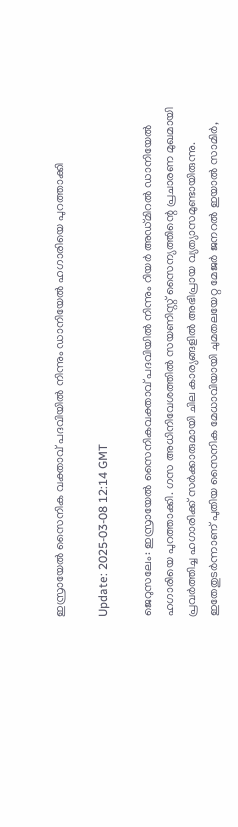ഇസ്രായേല്‍ സൈനിക വക്താവ് പദവിയില്‍ നിന്നും ഡാനിയേല്‍ ഹഗാരിയെ പുറത്താക്കി

Update: 2025-03-08 12:14 GMT

ജെറുസലേം: ഇസ്രായേല്‍ സൈനികവക്താവ് പദവിയില്‍ നിന്നും റിയര്‍ അഡ്മിറല്‍ ഡാനിയേല്‍ ഹഗാരിയെ പുറത്താക്കി. ഗസ അധിനിവേശത്തില്‍ സയണിസ്റ്റ് സൈന്യത്തിന്റെ പ്രചാരണ മുഖമായി പ്രവര്‍ത്തിച്ച ഹഗാരിക്ക് സര്‍ക്കാരുമായി ചില കാര്യങ്ങളില്‍ അഭിപ്രായ വ്യത്യാസമുണ്ടായിരുന്നു. ഇതേതുടര്‍ന്നാണ് പുതിയ സൈനിക മേധാവിയായി ചുമതലയേറ്റ മേജര്‍ ജനറല്‍ ഇയാല്‍ സാമിര്‍,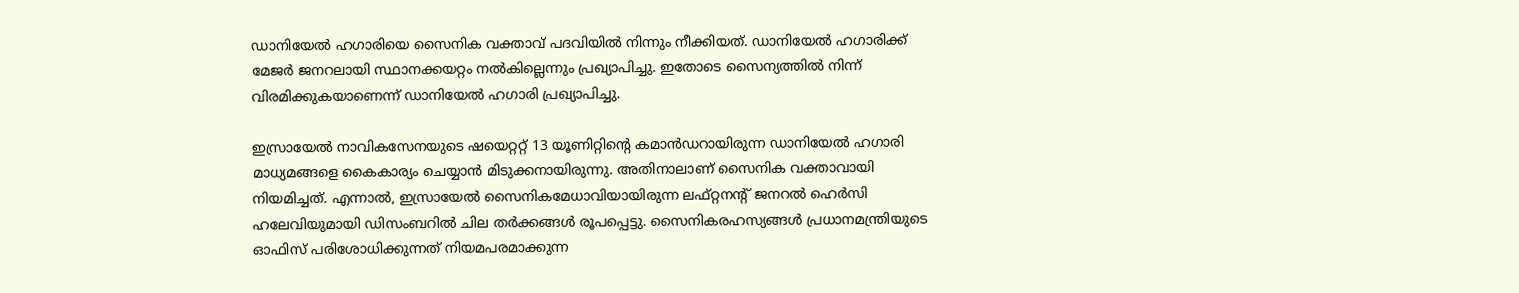ഡാനിയേല്‍ ഹഗാരിയെ സൈനിക വക്താവ് പദവിയില്‍ നിന്നും നീക്കിയത്. ഡാനിയേല്‍ ഹഗാരിക്ക് മേജര്‍ ജനറലായി സ്ഥാനക്കയറ്റം നല്‍കില്ലെന്നും പ്രഖ്യാപിച്ചു. ഇതോടെ സൈന്യത്തില്‍ നിന്ന് വിരമിക്കുകയാണെന്ന് ഡാനിയേല്‍ ഹഗാരി പ്രഖ്യാപിച്ചു.

ഇസ്രായേല്‍ നാവികസേനയുടെ ഷയെറ്ററ്റ് 13 യൂണിറ്റിന്റെ കമാന്‍ഡറായിരുന്ന ഡാനിയേല്‍ ഹഗാരി മാധ്യമങ്ങളെ കൈകാര്യം ചെയ്യാന്‍ മിടുക്കനായിരുന്നു. അതിനാലാണ് സൈനിക വക്താവായി നിയമിച്ചത്. എന്നാല്‍, ഇസ്രായേല്‍ സൈനികമേധാവിയായിരുന്ന ലഫ്റ്റനന്റ് ജനറല്‍ ഹെര്‍സി ഹലേവിയുമായി ഡിസംബറില്‍ ചില തര്‍ക്കങ്ങള്‍ രൂപപ്പെട്ടു. സൈനികരഹസ്യങ്ങള്‍ പ്രധാനമന്ത്രിയുടെ ഓഫിസ് പരിശോധിക്കുന്നത് നിയമപരമാക്കുന്ന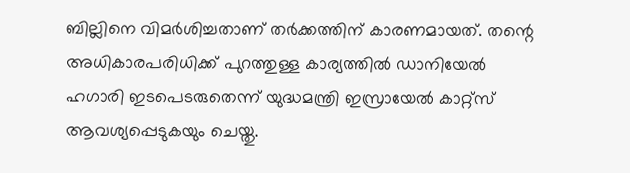ബില്ലിനെ വിമര്‍ശിച്ചതാണ് തര്‍ക്കത്തിന് കാരണമായത്. തന്റെ അധികാരപരിധിക്ക് പുറത്തുള്ള കാര്യത്തില്‍ ഡാനിയേല്‍ ഹഗാരി ഇടപെടരുതെന്ന് യുദ്ധമന്ത്രി ഇസ്രായേല്‍ കാറ്റ്‌സ് ആവശ്യപ്പെടുകയും ചെയ്തു.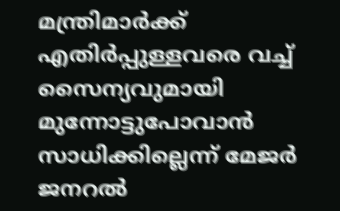മന്ത്രിമാര്‍ക്ക് എതിര്‍പ്പുള്ളവരെ വച്ച് സൈന്യവുമായി മുന്നോട്ടുപോവാന്‍ സാധിക്കില്ലെന്ന് മേജര്‍ ജനറല്‍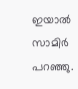ഇയാല്‍ സാമിര്‍ പറഞ്ഞു.